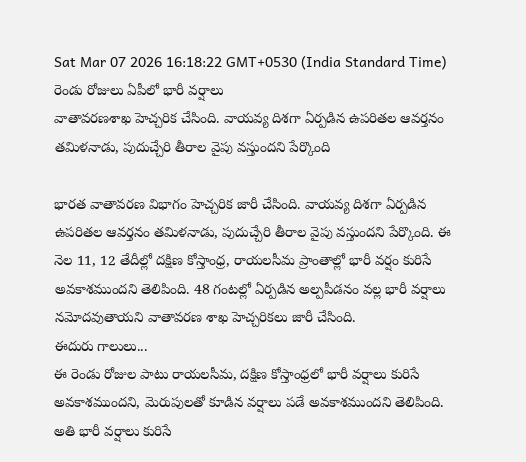Sat Mar 07 2026 16:18:22 GMT+0530 (India Standard Time)
రెండు రోజులు ఏపీలో భారీ వర్షాలు
వాతావరణశాఖ హెచ్చరిక చేసింది. వాయవ్య దిశగా ఏర్పడిన ఉపరితల ఆవర్తనం తమిళనాడు, పుదుచ్చేరి తీరాల వైపు వస్తుందని పేర్కొంది

భారత వాతావరణ విభాగం హెచ్చరిక జారీ చేసింది. వాయవ్య దిశగా ఏర్పడిన ఉపరితల ఆవర్తనం తమిళనాడు, పుదుచ్చేరి తీరాల వైపు వస్తుందని పేర్కొంది. ఈ నెల 11, 12 తేదీల్లో దక్షిణ కోస్తాంధ్ర, రాయలసీమ ప్రాంతాల్లో భారీ వర్షం కురిసే అవకాశముందని తెలిపింది. 48 గంటల్లో ఏర్పడిన అల్పపీడనం వల్ల భారీ వర్షాలు నమోదవుతాయని వాతావరణ శాఖ హెచ్చరికలు జారీ చేసింది.
ఈదురు గాలులు...
ఈ రెండు రోజుల పాటు రాయలసీమ, దక్షిణ కోస్తాంధ్రలో భారీ వర్షాలు కురిసే అవకాశముందని, మెరుపులతో కూడిన వర్షాలు పడే అవకాశముందని తెలిపింది. అతి భారీ వర్షాలు కురిసే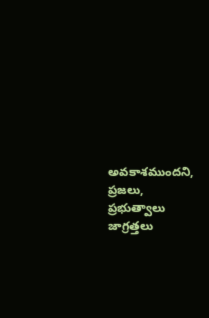అవకాశముందని, ప్రజలు, ప్రభుత్వాలు జాగ్రత్తలు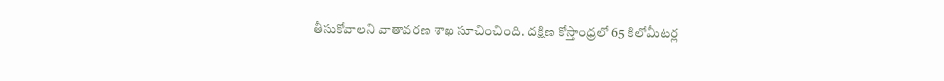తీసుకోవాలని వాతావరణ శాఖ సూచించింది. దక్షిణ కోస్తాంధ్రలో 65 కిలోమీటర్ల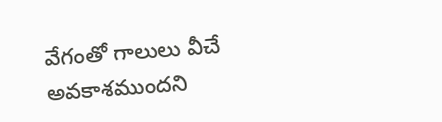వేగంతో గాలులు వీచే అవకాశముందని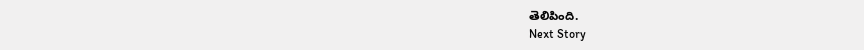తెలిపింది.
Next Story